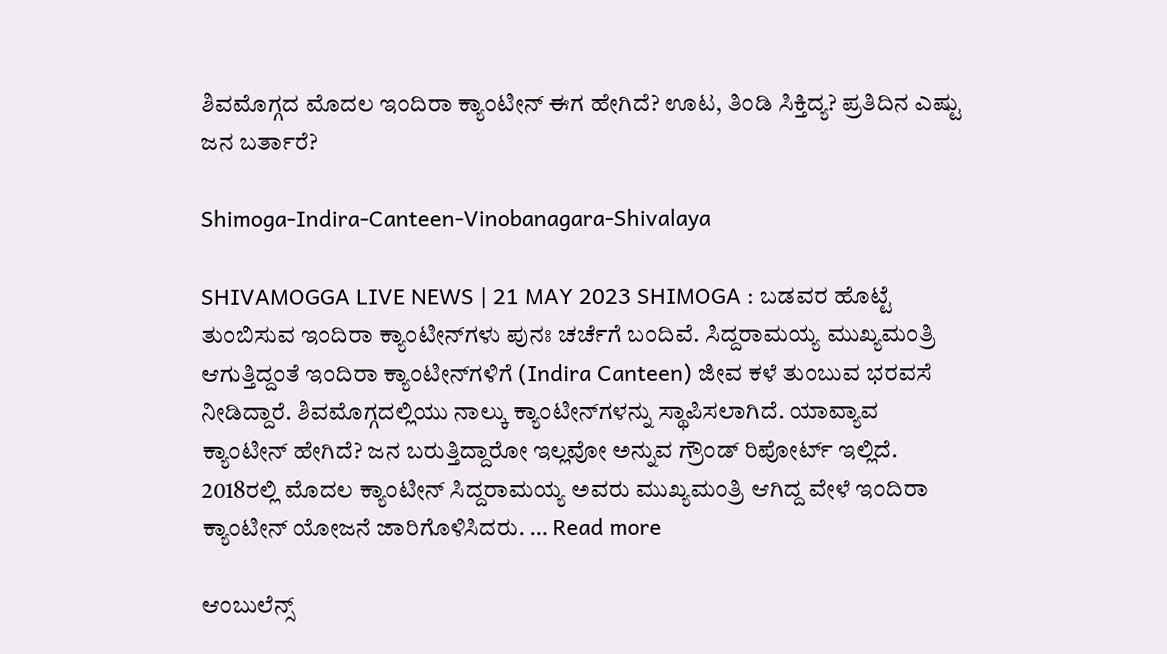ಶಿವಮೊಗ್ಗದ ಮೊದಲ ಇಂದಿರಾ ಕ್ಯಾಂಟೀನ್‌ ಈಗ ಹೇಗಿದೆ? ಊಟ, ತಿಂಡಿ ಸಿಕ್ತಿದ್ಯ? ಪ್ರತಿದಿನ ಎಷ್ಟು ಜನ ಬರ್ತಾರೆ?

Shimoga-Indira-Canteen-Vinobanagara-Shivalaya

SHIVAMOGGA LIVE NEWS | 21 MAY 2023 SHIMOGA : ಬಡವರ ಹೊಟ್ಟೆ ತುಂಬಿಸುವ ಇಂದಿರಾ ಕ್ಯಾಂಟೀನ್‌ಗಳು ಪುನಃ ಚರ್ಚೆಗೆ ಬಂದಿವೆ. ಸಿದ್ದರಾಮಯ್ಯ ಮುಖ್ಯಮಂತ್ರಿ ಆಗುತ್ತಿದ್ದಂತೆ ಇಂದಿರಾ ಕ್ಯಾಂಟೀನ್‌ಗಳಿಗೆ (Indira Canteen) ಜೀವ ಕಳೆ ತುಂಬುವ ಭರವಸೆ ನೀಡಿದ್ದಾರೆ. ಶಿವಮೊಗ್ಗದಲ್ಲಿಯು ನಾಲ್ಕು ಕ್ಯಾಂಟೀನ್‌ಗಳನ್ನು ಸ್ಥಾಪಿಸಲಾಗಿದೆ. ಯಾವ್ಯಾವ ಕ್ಯಾಂಟೀನ್‌ ಹೇಗಿದೆ? ಜನ ಬರುತ್ತಿದ್ದಾರೋ ಇಲ್ಲವೋ ಅನ್ನುವ ಗ್ರೌಂಡ್‌ ರಿಪೋರ್ಟ್‌ ಇಲ್ಲಿದೆ. 2018ರಲ್ಲಿ ಮೊದಲ ಕ್ಯಾಂಟೀನ್‌ ಸಿದ್ದರಾಮಯ್ಯ ಅವರು ಮುಖ್ಯಮಂತ್ರಿ ಆಗಿದ್ದ ವೇಳೆ ಇಂದಿರಾ ಕ್ಯಾಂಟೀನ್‌ ಯೋಜನೆ ಜಾರಿಗೊಳಿಸಿದರು. … Read more

ಆಂಬುಲೆನ್ಸ್‌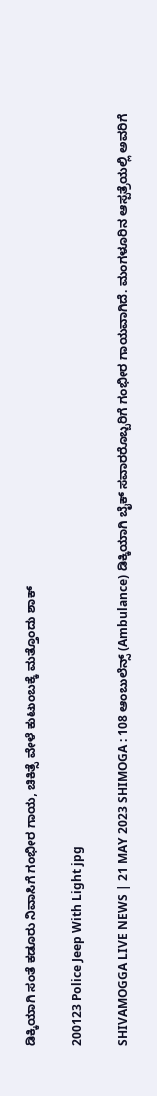ಡಿಕ್ಕಿಯಾಗಿ ಸಂತೆ ಕಡೂರು ನಿವಾಸಿಗೆ ಗಂಭೀರ ಗಾಯ, ಚಿಕಿತ್ಸೆ ವೇಳೆ ಕುಟುಂಬಕ್ಕೆ ಮತ್ತೊಂದು ಶಾಕ್

200123 Police Jeep With Light jpg

SHIVAMOGGA LIVE NEWS | 21 MAY 2023 SHIMOGA : 108 ಆಂಬುಲೆನ್ಸ್‌ (Ambulance) ಡಿಕ್ಕಿಯಾಗಿ ಬೈಕ್‌ ಸವಾರರೊಬ್ಬರಿಗೆ ಗಂಭೀರ ಗಾಯವಾಗಿದೆ. ಮಂಗಳೂರಿನ ಆಸ್ಪತ್ರೆಯಲ್ಲಿ ಅವರಿಗೆ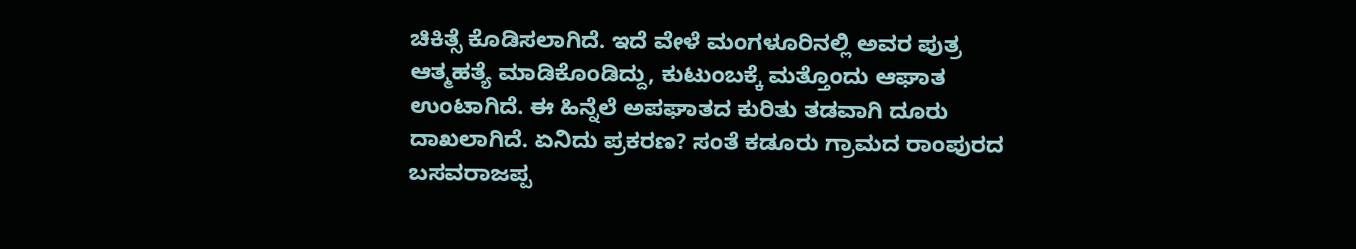ಚಿಕಿತ್ಸೆ ಕೊಡಿಸಲಾಗಿದೆ. ಇದೆ ವೇಳೆ ಮಂಗಳೂರಿನಲ್ಲಿ ಅವರ ಪುತ್ರ ಆತ್ಮಹತ್ಯೆ ಮಾಡಿಕೊಂಡಿದ್ದು, ಕುಟುಂಬಕ್ಕೆ ಮತ್ತೊಂದು ಆಘಾತ ಉಂಟಾಗಿದೆ. ಈ ಹಿನ್ನೆಲೆ ಅಪಘಾತದ ಕುರಿತು ತಡವಾಗಿ ದೂರು ದಾಖಲಾಗಿದೆ. ಏನಿದು ಪ್ರಕರಣ? ಸಂತೆ ಕಡೂರು ಗ್ರಾಮದ ರಾಂಪುರದ ಬಸವರಾಜಪ್ಪ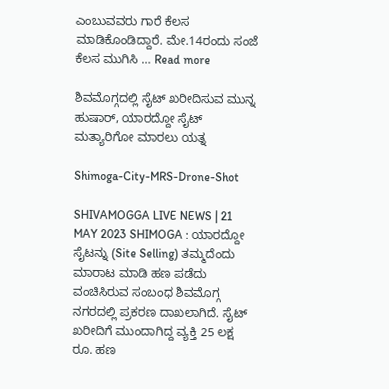ಎಂಬುವವರು ಗಾರೆ ಕೆಲಸ ಮಾಡಿಕೊಂಡಿದ್ದಾರೆ. ಮೇ.14ರಂದು ಸಂಜೆ ಕೆಲಸ ಮುಗಿಸಿ … Read more

ಶಿವಮೊಗ್ಗದಲ್ಲಿ ಸೈಟ್‌ ಖರೀದಿಸುವ ಮುನ್ನ ಹುಷಾರ್‌, ಯಾರದ್ದೋ ಸೈಟ್‌ ಮತ್ಯಾರಿಗೋ ಮಾರಲು ಯತ್ನ

Shimoga-City-MRS-Drone-Shot

SHIVAMOGGA LIVE NEWS | 21 MAY 2023 SHIMOGA : ಯಾರದ್ದೋ ಸೈಟನ್ನು (Site Selling) ತಮ್ಮದೆಂದು ಮಾರಾಟ ಮಾಡಿ ಹಣ ಪಡೆದು ವಂಚಿಸಿರುವ ಸಂಬಂಧ ಶಿವಮೊಗ್ಗ ನಗರದಲ್ಲಿ ಪ್ರಕರಣ ದಾಖಲಾಗಿದೆ. ಸೈಟ್‌ ಖರೀದಿಗೆ ಮುಂದಾಗಿದ್ದ ವ್ಯಕ್ತಿ 25 ಲಕ್ಷ ರೂ. ಹಣ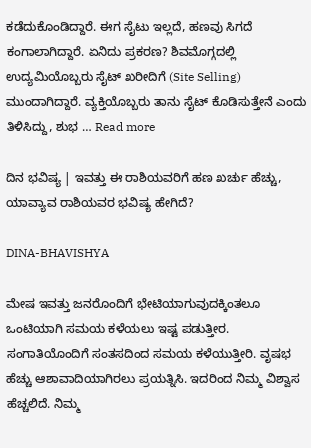ಕಡೆದುಕೊಂಡಿದ್ದಾರೆ. ಈಗ ಸೈಟು ಇಲ್ಲದೆ, ಹಣವು ಸಿಗದೆ ಕಂಗಾಲಾಗಿದ್ದಾರೆ. ಏನಿದು ಪ್ರಕರಣ? ಶಿವಮೊಗ್ಗದಲ್ಲಿ ಉದ್ಯಮಿಯೊಬ್ಬರು ಸೈಟ್‌ ಖರೀದಿಗೆ (Site Selling) ಮುಂದಾಗಿದ್ದಾರೆ. ವ್ಯಕ್ತಿಯೊಬ್ಬರು ತಾನು ಸೈಟ್‌ ಕೊಡಿಸುತ್ತೇನೆ ಎಂದು ತಿಳಿಸಿದ್ದು, ಶುಭ … Read more

ದಿನ ಭವಿಷ್ಯ | ಇವತ್ತು ಈ ರಾಶಿಯವರಿಗೆ ಹಣ ಖರ್ಚು ಹೆಚ್ಚು, ಯಾವ್ಯಾವ ರಾಶಿಯವರ ಭವಿಷ್ಯ ಹೇಗಿದೆ?

DINA-BHAVISHYA

ಮೇಷ ಇವತ್ತು ಜನರೊಂದಿಗೆ ಭೇಟಿಯಾಗುವುದಕ್ಕಿಂತಲೂ ಒಂಟಿಯಾಗಿ ಸಮಯ ಕಳೆಯಲು ಇಷ್ಟ ಪಡುತ್ತೀರ. ಸಂಗಾತಿಯೊಂದಿಗೆ ಸಂತಸದಿಂದ ಸಮಯ ಕಳೆಯುತ್ತೀರಿ. ವೃಷಭ ಹೆಚ್ಚು ಆಶಾವಾದಿಯಾಗಿರಲು ಪ್ರಯತ್ನಿಸಿ. ಇದರಿಂದ ನಿಮ್ಮ ವಿ‍ಶ್ವಾಸ ಹೆಚ್ಚಲಿದೆ. ನಿಮ್ಮ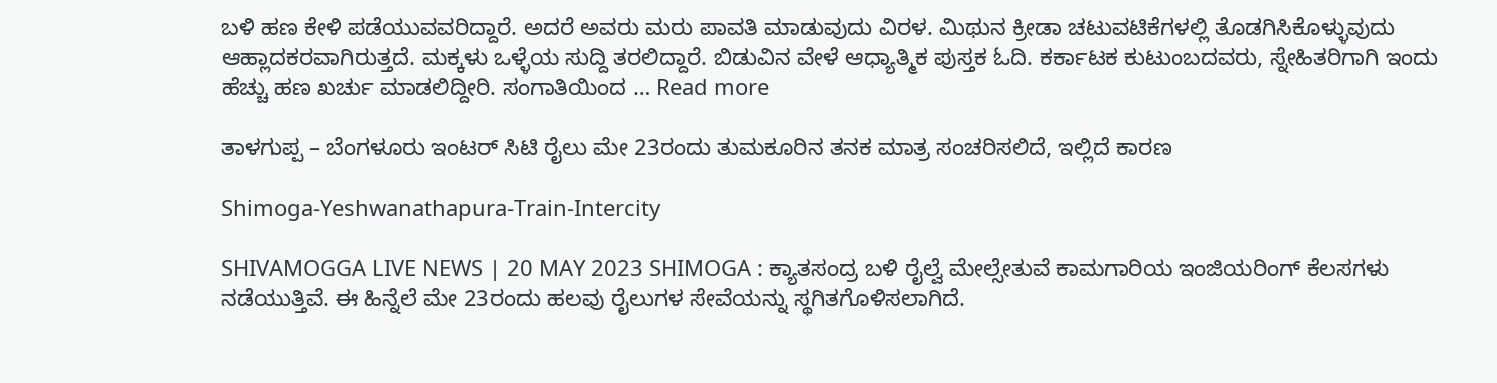ಬಳಿ ಹಣ ಕೇಳಿ ಪಡೆಯುವವರಿದ್ದಾರೆ. ಅದರೆ ಅವರು ಮರು ಪಾವತಿ ಮಾಡುವುದು ವಿರಳ. ಮಿಥುನ ಕ್ರೀಡಾ ಚಟುವಟಿಕೆಗಳಲ್ಲಿ ತೊಡಗಿಸಿಕೊಳ್ಳುವುದು ಆಹ್ಲಾದಕರವಾಗಿರುತ್ತದೆ. ಮಕ್ಕಳು ಒಳ್ಳೆಯ ಸುದ್ದಿ ತರಲಿದ್ದಾರೆ. ಬಿಡುವಿನ ವೇಳೆ ಆಧ್ಯಾತ್ಮಿಕ ಪುಸ್ತಕ ಓದಿ. ಕರ್ಕಾಟಕ ಕುಟುಂಬದವರು, ಸ್ನೇಹಿತರಿಗಾಗಿ ಇಂದು ಹೆಚ್ಚು ಹಣ ಖರ್ಚು ಮಾಡಲಿದ್ದೀರಿ. ಸಂಗಾತಿಯಿಂದ … Read more

ತಾಳಗುಪ್ಪ – ಬೆಂಗಳೂರು ಇಂಟರ್‌ ಸಿಟಿ ರೈಲು ಮೇ 23ರಂದು ತುಮಕೂರಿನ ತನಕ ಮಾತ್ರ ಸಂಚರಿಸಲಿದೆ, ಇಲ್ಲಿದೆ ಕಾರಣ

Shimoga-Yeshwanathapura-Train-Intercity

SHIVAMOGGA LIVE NEWS | 20 MAY 2023 SHIMOGA : ಕ್ಯಾತಸಂದ್ರ ಬಳಿ ರೈಲ್ವೆ ಮೇಲ್ಸೇತುವೆ ಕಾಮಗಾರಿಯ ಇಂಜಿಯರಿಂಗ್‌ ಕೆಲಸಗಳು ನಡೆಯುತ್ತಿವೆ. ಈ ಹಿನ್ನೆಲೆ ಮೇ 23ರಂದು ಹಲವು ರೈಲುಗಳ ಸೇವೆಯನ್ನು ಸ್ಥಗಿತಗೊಳಿಸಲಾಗಿದೆ.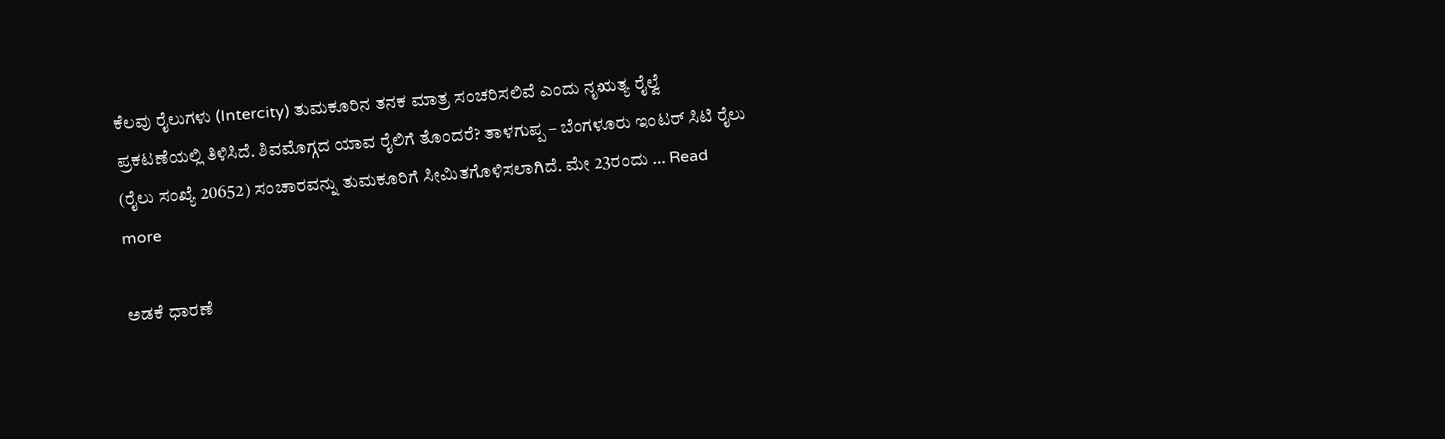ಕೆಲವು ರೈಲುಗಳು (Intercity) ತುಮಕೂರಿನ ತನಕ ಮಾತ್ರ ಸಂಚರಿಸಲಿವೆ ಎಂದು ನೃಋತ್ಯ ರೈಲ್ವೆ ಪ್ರಕಟಣೆಯಲ್ಲಿ ತಿಳಿಸಿದೆ. ಶಿವಮೊಗ್ಗದ ಯಾವ ರೈಲಿಗೆ ತೊಂದರೆ? ತಾಳಗುಪ್ಪ – ಬೆಂಗಳೂರು ಇಂಟರ್‌ ಸಿಟಿ ರೈಲು (ರೈಲು ಸಂಖ್ಯೆ 20652) ಸಂಚಾರವನ್ನು ತುಮಕೂರಿಗೆ ಸೀಮಿತಗೊಳಿಸಲಾಗಿದೆ. ಮೇ 23ರಂದು … Read more

ಅಡಕೆ ಧಾರಣೆ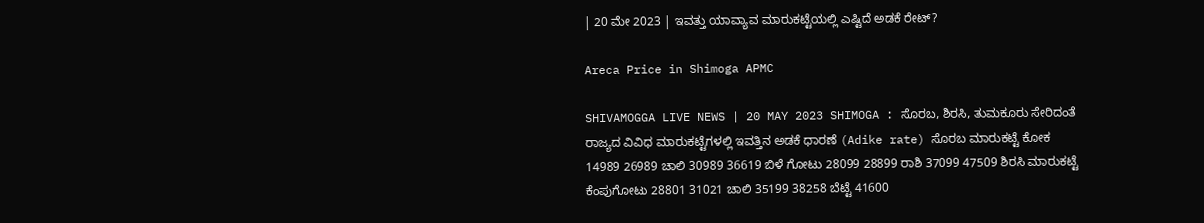| 20 ಮೇ 2023 | ಇವತ್ತು ಯಾವ್ಯಾವ ಮಾರುಕಟ್ಟೆಯಲ್ಲಿ ಎಷ್ಟಿದೆ ಅಡಕೆ ರೇಟ್?

Areca Price in Shimoga APMC

SHIVAMOGGA LIVE NEWS | 20 MAY 2023 SHIMOGA : ಸೊರಬ, ಶಿರಸಿ, ತುಮಕೂರು ಸೇರಿದಂತೆ ರಾಜ್ಯದ ವಿವಿಧ ಮಾರುಕಟ್ಟೆಗಳಲ್ಲಿ ಇವತ್ತಿನ ಅಡಕೆ ಧಾರಣೆ (Adike rate) ಸೊರಬ ಮಾರುಕಟ್ಟೆ ಕೋಕ 14989 26989 ಚಾಲಿ 30989 36619 ಬಿಳೆ ಗೋಟು 28099 28899 ರಾಶಿ 37099 47509 ಶಿರಸಿ ಮಾರುಕಟ್ಟೆ ಕೆಂಪುಗೋಟು 28801 31021 ಚಾಲಿ 35199 38258 ಬೆಟ್ಟೆ 41600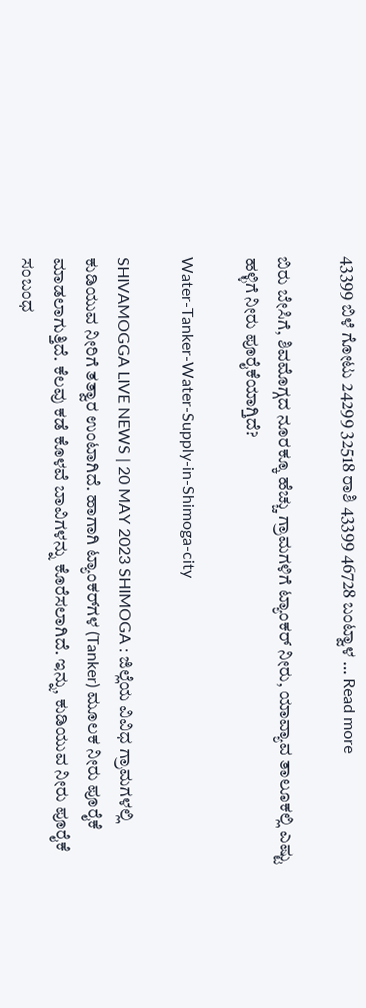43399 ಬಿಳೆ ಗೋಟು 24299 32518 ರಾಶಿ 43399 46728 ಬಂಟ್ವಾಳ … Read more

ಬಿರು ಬೇಸಿಗೆ, ಶಿವಮೊಗ್ಗದ ನೂರಕ್ಕೂ ಹೆಚ್ಚು ಗ್ರಾಮಗಳಿಗೆ ಟ್ಯಾಂಕರ್‌ ನೀರು, ಯಾವ್ಯಾವ ತಾಲೂಕಲ್ಲಿ ಎಷ್ಟು ಹಳ್ಳಿಗೆ ನೀರು ಪೂರೈಕೆಯಾಗ್ತಿದೆ?

Water-Tanker-Water-Supply-in-Shimoga-city

SHIVAMOGGA LIVE NEWS | 20 MAY 2023 SHIMOGA : ಜಿಲ್ಲೆಯ ವಿವಿಧ ಗ್ರಾಮಗಳಲ್ಲಿ ಕುಡಿಯುವ ನೀರಿಗೆ ತತ್ವಾರ ಉಂಟಾಗಿದೆ. ಹಾಗಾಗಿ ಟ್ಯಾಂಕರ್‌ಗಳ (Tanker) ಮೂಲಕ ನೀರು ಪೂರೈಕೆ ಮಾಡಲಾಗುತ್ತಿದೆ. ಕೆಲವು ಕಡೆ ಕೊಳವೆ ಬಾವಿಗಳನ್ನು ಕೊರೆಸಲಾಗಿದೆ. ಇನ್ನು, ಕುಡಿಯುವ ನೀರು ಪೂರೈಕೆ ಸಂಬಂಧ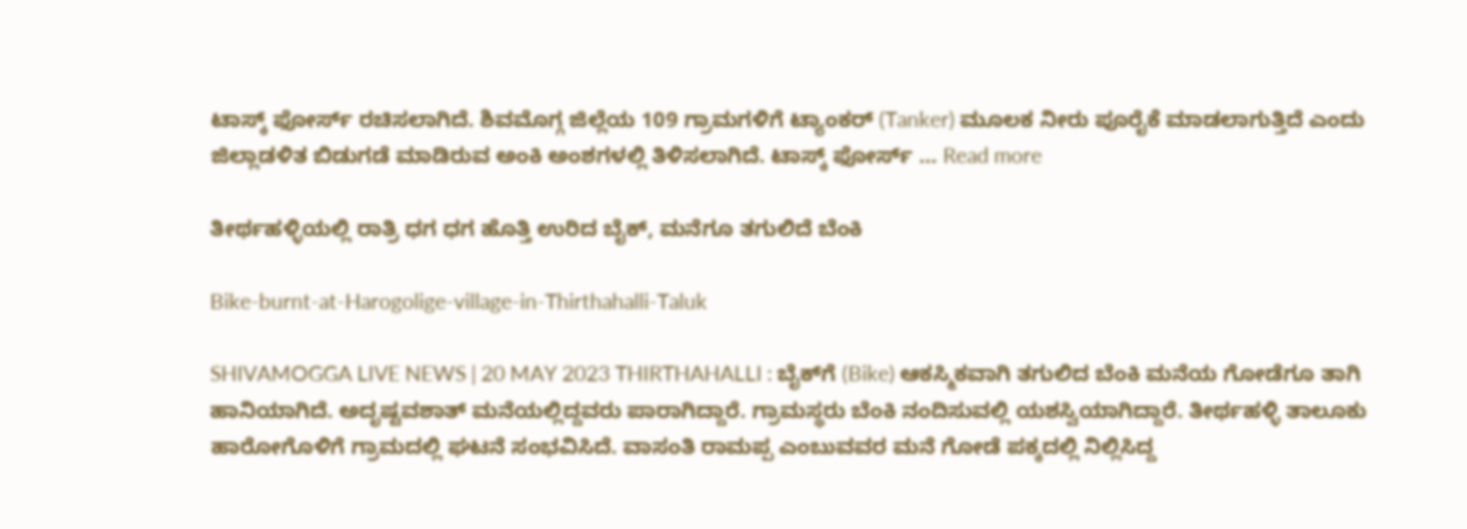ಟಾಸ್ಕ್‌ ಫೋರ್ಸ್‌ ರಚಿಸಲಾಗಿದೆ. ಶಿವಮೊಗ್ಗ ಜಿಲ್ಲೆಯ 109 ಗ್ರಾಮಗಳಿಗೆ ಟ್ಯಾಂಕರ್‌ (Tanker) ಮೂಲಕ ನೀರು ಪೂರೈಕೆ ಮಾಡಲಾಗುತ್ತಿದೆ ಎಂದು ಜಿಲ್ಲಾಡಳಿತ ಬಿಡುಗಡೆ ಮಾಡಿರುವ ಅಂಕಿ ಅಂಶಗಳಲ್ಲಿ ತಿಳಿಸಲಾಗಿದೆ. ಟಾಸ್ಕ್‌ ಫೋರ್ಸ್‌ … Read more

ತೀರ್ಥಹಳ್ಳಿಯಲ್ಲಿ ರಾತ್ರಿ ಧಗ ಧಗ ಹೊತ್ತಿ ಉರಿದ ಬೈಕ್‌, ಮನೆಗೂ ತಗುಲಿದೆ ಬೆಂಕಿ

Bike-burnt-at-Harogolige-village-in-Thirthahalli-Taluk

SHIVAMOGGA LIVE NEWS | 20 MAY 2023 THIRTHAHALLI : ಬೈಕ್‌ಗೆ (Bike) ಆಕಸ್ಮಿಕವಾಗಿ ತಗುಲಿದ ಬೆಂಕಿ ಮನೆಯ ಗೋಡೆಗೂ ತಾಗಿ ಹಾನಿಯಾಗಿದೆ. ಅದೃಷ್ಟವಶಾತ್‌ ಮನೆಯಲ್ಲಿದ್ದವರು ಪಾರಾಗಿದ್ದಾರೆ. ಗ್ರಾಮಸ್ಥರು ಬೆಂಕಿ ನಂದಿಸುವಲ್ಲಿ ಯಶಸ್ವಿಯಾಗಿದ್ದಾರೆ. ತೀರ್ಥಹಳ್ಳಿ ತಾಲೂಕು ಹಾರೋಗೊಳಿಗೆ ಗ್ರಾಮದಲ್ಲಿ ಘಟನೆ ಸಂಭವಿಸಿದೆ. ವಾಸಂತಿ ರಾಮಪ್ಪ ಎಂಬುವವರ ಮನೆ ಗೋಡೆ ಪಕ್ಕದಲ್ಲಿ ನಿಲ್ಲಿಸಿದ್ದ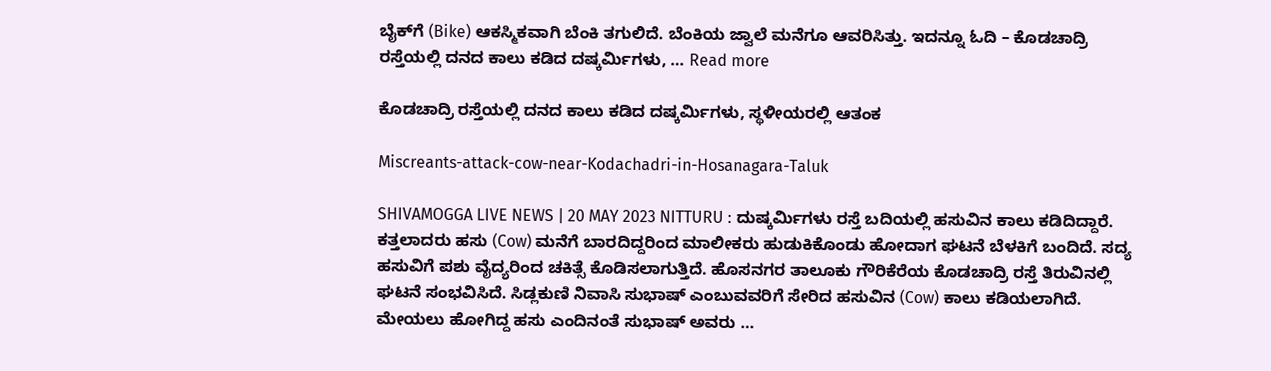ಬೈಕ್‌ಗೆ (Bike) ಆಕಸ್ಮಿಕವಾಗಿ ಬೆಂಕಿ ತಗುಲಿದೆ. ಬೆಂಕಿಯ ಜ್ವಾಲೆ ಮನೆಗೂ ಆವರಿಸಿತ್ತು. ಇದನ್ನೂ ಓದಿ – ಕೊಡಚಾದ್ರಿ ರಸ್ತೆಯಲ್ಲಿ ದನದ ಕಾಲು ಕಡಿದ ದಷ್ಕರ್ಮಿಗಳು, … Read more

ಕೊಡಚಾದ್ರಿ ರಸ್ತೆಯಲ್ಲಿ ದನದ ಕಾಲು ಕಡಿದ ದಷ್ಕರ್ಮಿಗಳು, ಸ್ಥಳೀಯರಲ್ಲಿ ಆತಂಕ

Miscreants-attack-cow-near-Kodachadri-in-Hosanagara-Taluk

SHIVAMOGGA LIVE NEWS | 20 MAY 2023 NITTURU : ದುಷ್ಕರ್ಮಿಗಳು ರಸ್ತೆ ಬದಿಯಲ್ಲಿ ಹಸುವಿನ ಕಾಲು ಕಡಿದಿದ್ದಾರೆ. ಕತ್ತಲಾದರು ಹಸು (Cow) ಮನೆಗೆ ಬಾರದಿದ್ದರಿಂದ ಮಾಲೀಕರು ಹುಡುಕಿಕೊಂಡು ಹೋದಾಗ ಘಟನೆ ಬೆಳಕಿಗೆ ಬಂದಿದೆ. ಸದ್ಯ ಹಸುವಿಗೆ ಪಶು ವೈದ್ಯರಿಂದ ಚಕಿತ್ಸೆ ಕೊಡಿಸಲಾಗುತ್ತಿದೆ. ಹೊಸನಗರ ತಾಲೂಕು ಗೌರಿಕೆರೆಯ ಕೊಡಚಾದ್ರಿ ರಸ್ತೆ ತಿರುವಿನಲ್ಲಿ ಘಟನೆ ಸಂಭವಿಸಿದೆ. ಸಿಡ್ಲಕುಣಿ ನಿವಾಸಿ ಸುಭಾಷ್‌ ಎಂಬುವವರಿಗೆ ಸೇರಿದ ಹಸುವಿನ (Cow) ಕಾಲು ಕಡಿಯಲಾಗಿದೆ. ಮೇಯಲು ಹೋಗಿದ್ದ ಹಸು ಎಂದಿನಂತೆ ಸುಭಾಷ್‌ ಅವರು …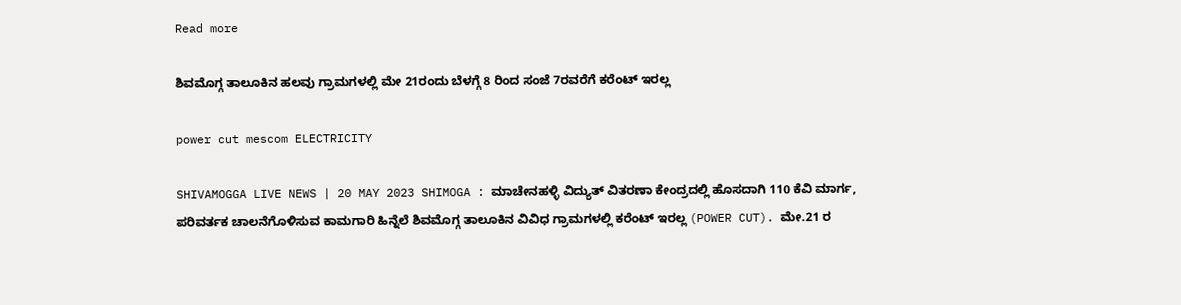Read more

ಶಿವಮೊಗ್ಗ ತಾಲೂಕಿನ ಹಲವು ಗ್ರಾಮಗಳಲ್ಲಿ ಮೇ 21ರಂದು ಬೆಳಗ್ಗೆ 8 ರಿಂದ ಸಂಜೆ 7ರವರೆಗೆ ಕರೆಂಟ್‌ ಇರಲ್ಲ

power cut mescom ELECTRICITY

SHIVAMOGGA LIVE NEWS | 20 MAY 2023 SHIMOGA : ಮಾಚೇನಹಳ್ಳಿ ವಿದ್ಯುತ್‌ ವಿತರಣಾ ಕೇಂದ್ರದಲ್ಲಿ ಹೊಸದಾಗಿ 110 ಕೆವಿ ಮಾರ್ಗ, ಪರಿವರ್ತಕ ಚಾಲನೆಗೊಳಿಸುವ ಕಾಮಗಾರಿ ಹಿನ್ನೆಲೆ ಶಿವಮೊಗ್ಗ ತಾಲೂಕಿನ ವಿವಿಧ ಗ್ರಾಮಗಳಲ್ಲಿ ಕರೆಂಟ್‌ ಇರಲ್ಲ (POWER CUT). ಮೇ.21 ರ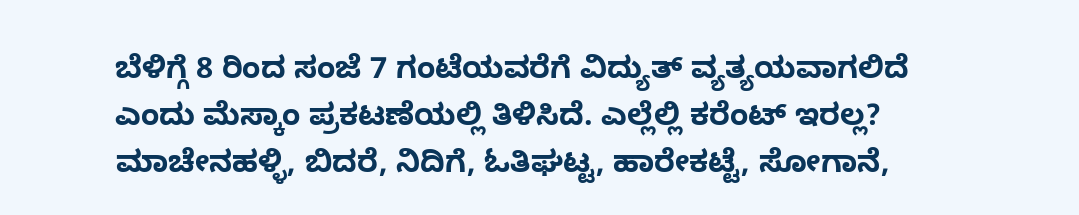ಬೆಳಿಗ್ಗೆ 8 ರಿಂದ ಸಂಜೆ 7 ಗಂಟೆಯವರೆಗೆ ವಿದ್ಯುತ್ ವ್ಯತ್ಯಯವಾಗಲಿದೆ ಎಂದು ಮೆಸ್ಕಾಂ ಪ್ರಕಟಣೆಯಲ್ಲಿ ತಿಳಿಸಿದೆ. ಎಲ್ಲೆಲ್ಲಿ ಕರೆಂಟ್‌ ಇರಲ್ಲ? ಮಾಚೇನಹಳ್ಳಿ, ಬಿದರೆ, ನಿದಿಗೆ, ಓತಿಘಟ್ಟ, ಹಾರೇಕಟ್ಟೆ, ಸೋಗಾನೆ,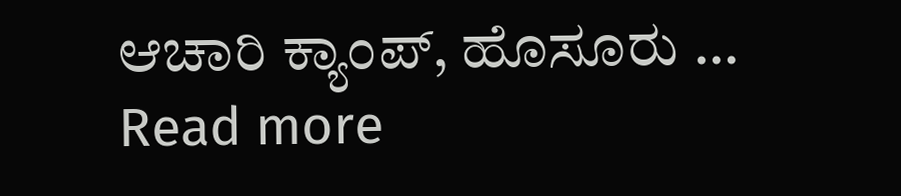ಆಚಾರಿ ಕ್ಯಾಂಪ್, ಹೊಸೂರು … Read more